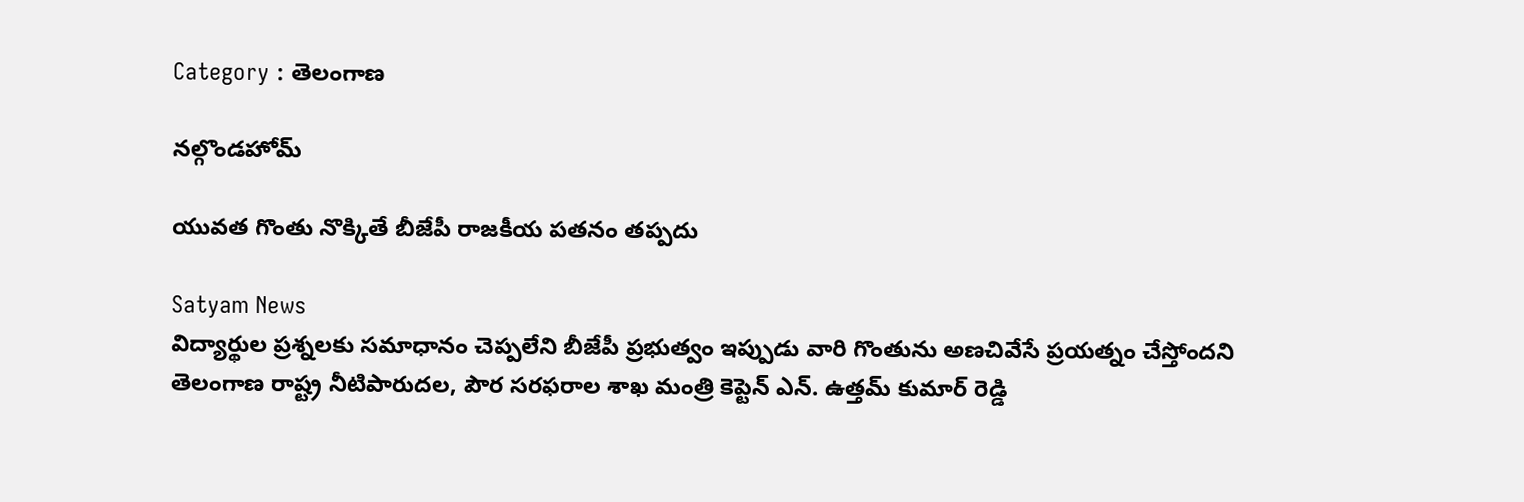Category : తెలంగాణ

నల్గొండహోమ్

యువత గొంతు నొక్కితే బీజేపీ రాజకీయ పతనం తప్పదు

Satyam News
విద్యార్థుల ప్రశ్నలకు సమాధానం చెప్పలేని బీజేపీ ప్రభుత్వం ఇప్పుడు వారి గొంతును అణచివేసే ప్రయత్నం చేస్తోందని తెలంగాణ రాష్ట్ర నీటిపారుదల, పౌర సరఫరాల శాఖ మంత్రి కెప్టెన్ ఎన్. ఉత్తమ్ కుమార్ రెడ్డి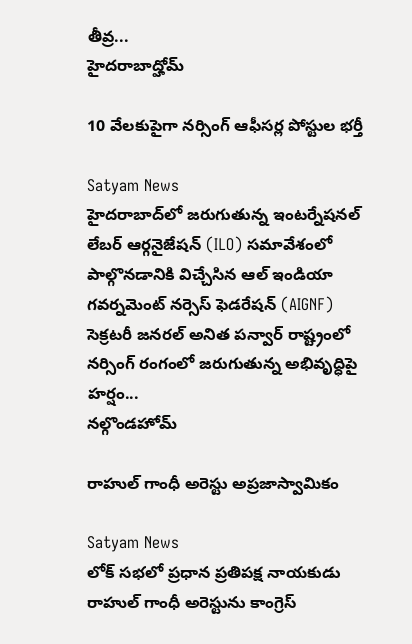తీవ్ర...
హైదరాబాద్హోమ్

10 వేలకుపైగా నర్సింగ్ ఆఫీసర్ల పోస్టుల భర్తీ

Satyam News
హైదరాబాద్‌లో జరుగుతున్న ఇంటర్నేషనల్ లేబర్ ఆర్గనైజేషన్ (ILO) సమావేశంలో పాల్గొనడానికి విచ్చేసిన ఆల్ ఇండియా గవర్నమెంట్ నర్సెస్ ఫెడరేషన్ (AIGNF) సెక్రటరీ జనరల్ అనిత పన్వార్ రాష్ట్రంలో నర్సింగ్ రంగంలో జరుగుతున్న అభివృద్ధిపై హర్షం...
నల్గొండహోమ్

రాహుల్ గాంధీ అరెస్టు అప్రజాస్వామికం

Satyam News
లోక్ సభలో ప్రధాన ప్రతిపక్ష నాయకుడు రాహుల్ గాంధీ అరెస్టును కాంగ్రెస్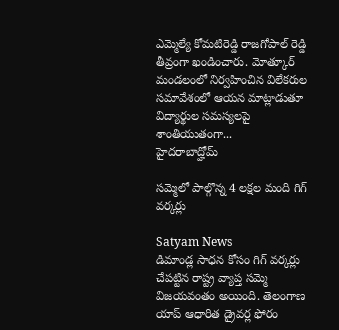ఎమ్మెల్యే కోమటిరెడ్డి రాజగోపాల్ రెడ్డి తీవ్రంగా ఖండించారు. మోత్కూర్ మండలంలో నిర్వహించిన విలేకరుల సమావేశంలో ఆయన మాట్లాడుతూ విద్యార్థుల సమస్యలపై శాంతియుతంగా...
హైదరాబాద్హోమ్

సమ్మెలో పాల్గొన్న 4 లక్షల మంది గిగ్ వర్కర్లు

Satyam News
డిమాండ్ల సాధన కోసం గిగ్ వర్కర్లు చేపట్టిన రాష్ట్ర వ్యాప్త సమ్మె విజయవంతం అయింది. తెలంగాణ యాప్‌ ఆధారిత డ్రైవర్ల ఫోరం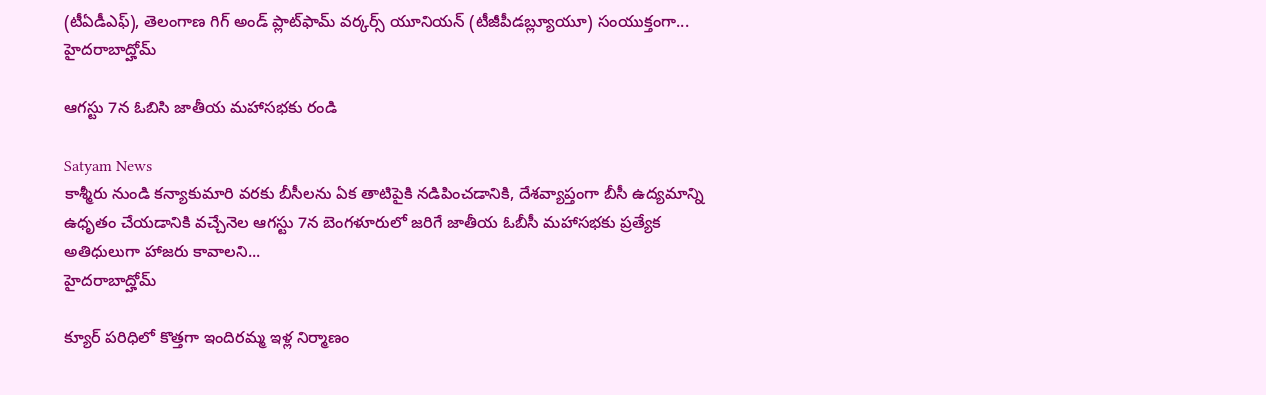(టీఏడీఎఫ్), తెలంగాణ గిగ్ అండ్ ప్లాట్‌ఫామ్ వర్కర్స్ యూనియన్ (టీజీపీడబ్ల్యూయూ) సంయుక్తంగా...
హైదరాబాద్హోమ్

ఆగస్టు 7న ఓబిసి జాతీయ మహాసభకు రండి

Satyam News
కాశ్మీరు నుండి కన్యాకుమారి వరకు బీసీలను ఏక తాటిపైకి నడిపించడానికి, దేశవ్యాప్తంగా బీసీ ఉద్యమాన్ని ఉధృతం చేయడానికి వచ్చేనెల ఆగస్టు 7న బెంగళూరులో జరిగే జాతీయ ఓబీసీ మహాసభకు ప్రత్యేక అతిధులుగా హాజరు కావాలని...
హైదరాబాద్హోమ్

క్యూర్ ప‌రిధిలో కొత్తగా ఇందిర‌మ్మ ఇళ్ల నిర్మాణం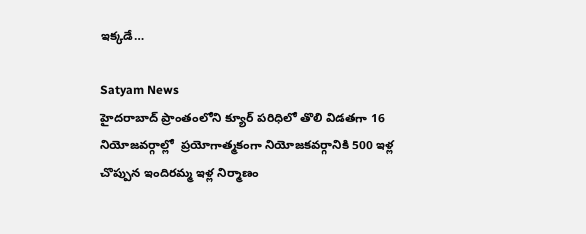ఇక్కడే…

Satyam News
హైద‌రాబాద్ ప్రాంతంలోని క్యూర్ ప‌రిధిలో తొలి విడ‌త‌గా 16 నియోజ‌వ‌ర్గాల్లో  ప్రయోగాత్మ‌కంగా నియోజ‌క‌వ‌ర్గానికి 500 ఇళ్ల చొప్పున‌ ఇందిర‌మ్మ ఇళ్ల నిర్మాణం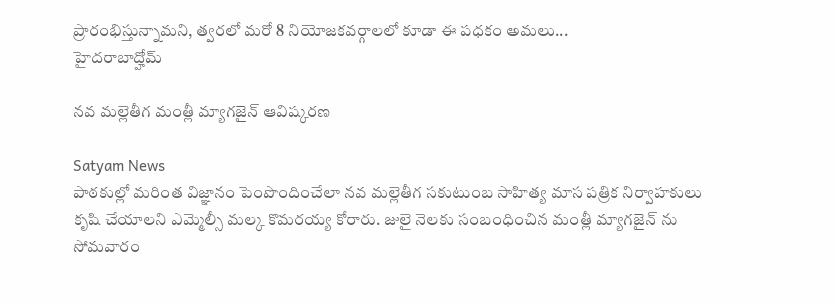ప్రారంభిస్తున్నామ‌ని, త్వ‌ర‌లో మ‌రో 8 నియోజ‌క‌వ‌ర్గాల‌లో కూడా ఈ ప‌ధ‌కం అమ‌లు...
హైదరాబాద్హోమ్

నవ మల్లెతీగ మంత్లీ మ్యాగజైన్ ఆవిష్కరణ

Satyam News
పాఠకుల్లో మరింత విజ్ఞానం పెంపొందించేలా నవ మల్లెతీగ సకుటుంబ సాహిత్య మాస పత్రిక నిర్వాహకులు కృషి చేయాలని ఎమ్మెల్సీ మల్క కొమరయ్య కోరారు. జులై నెలకు సంబంధించిన మంత్లీ మ్యాగజైన్ ను సోమవారం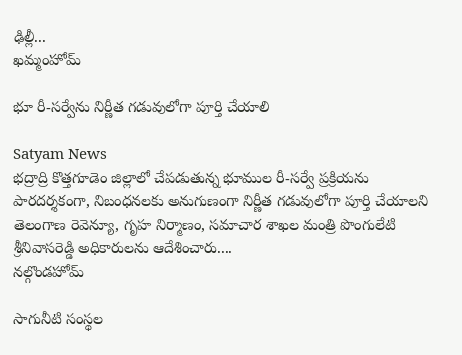ఢిల్లీ...
ఖమ్మంహోమ్

భూ రీ-సర్వేను నిర్ణీత గడువులోగా పూర్తి చేయాలి

Satyam News
భద్రాద్రి కొత్తగూడెం జిల్లాలో చేపడుతున్న భూముల రీ-సర్వే ప్రక్రియను పారదర్శకంగా, నిబంధనలకు అనుగుణంగా నిర్ణీత గడువులోగా పూర్తి చేయాలని తెలంగాణ రెవెన్యూ, గృహ నిర్మాణం, సమాచార శాఖల మంత్రి పొంగులేటి శ్రీనివాసరెడ్డి అధికారులను ఆదేశించారు....
నల్గొండహోమ్

సాగునీటి సంస్థల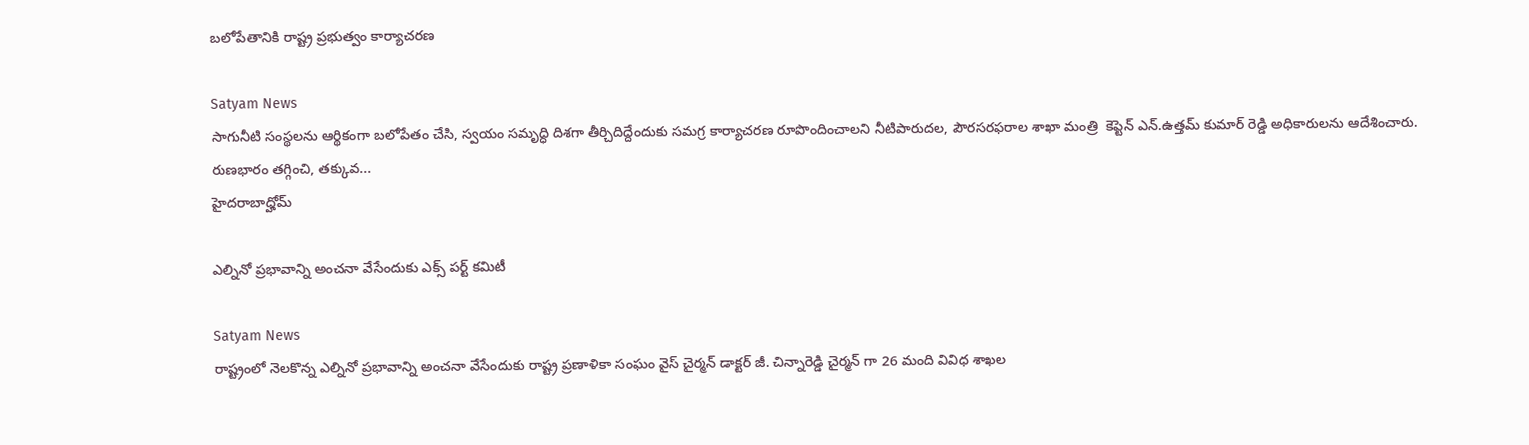బలోపేతానికి రాష్ట్ర ప్రభుత్వం కార్యాచరణ

Satyam News
సాగునీటి సంస్థలను ఆర్థికంగా బలోపేతం చేసి, స్వయం సమృద్ధి దిశగా తీర్చిదిద్దేందుకు సమగ్ర కార్యాచరణ రూపొందించాలని నీటిపారుదల, పౌరసరఫరాల శాఖా మంత్రి  కెప్టెన్ ఎన్.ఉత్తమ్ కుమార్ రెడ్డి అధికారులను ఆదేశించారు. రుణభారం తగ్గించి, తక్కువ...
హైదరాబాద్హోమ్

ఎల్నినో ప్రభావాన్ని అంచనా వేసేందుకు ఎక్స్ పర్ట్ కమిటీ

Satyam News
రాష్ట్రంలో నెలకొన్న ఎల్నినో ప్రభావాన్ని అంచనా వేసేందుకు రాష్ట్ర ప్రణాళికా సంఘం వైస్ చైర్మన్ డాక్టర్ జీ. చిన్నారెడ్డి చైర్మన్ గా 26 మంది వివిధ శాఖల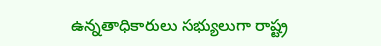ఉన్నతాధికారులు సభ్యులుగా రాష్ట్ర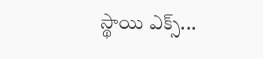స్థాయి ఎక్స్...